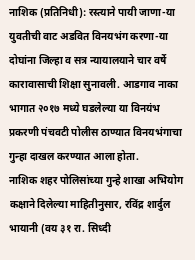नाशिक (प्रतिनिधी): रस्त्याने पायी जाणा-या युवतीची वाट अडवित विनयभंग करणा-या दोघांना जिल्हा व सत्र न्यायालयाने चार वर्षे कारावासाची शिक्षा सुनावली. आडगाव नाका भागात २०१७ मध्ये घडलेल्या या विनयंभ प्रकरणी पंचवटी पोलीस ठाण्यात विनयभंगाचा गुन्हा दाखल करण्यात आला होता.
नाशिक शहर पोलिसांच्या गुन्हे शाखा अभियोग कक्षाने दिलेल्या माहितीनुसार, रविंद्र शार्दुल भायानी (वय ३१ रा. सिध्दी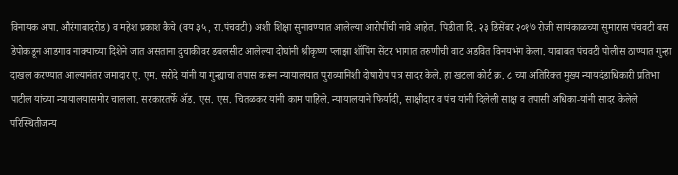विनायक अपा. औरंगाबादरोड) व महेश प्रकाश कैचे (वय ३५, रा.पंचवटी) अशी शिक्षा सुनावण्यात आलेल्या आरोपींची नावे आहेत. पिडीता दि. २३ डिसेंबर २०१७ रोजी सायंकाळच्या सुमारास पंचवटी बस डेपोकडून आडगाव नाक्याच्या दिशेने जात असताना दुचाकीवर डबलसीट आलेल्या दोघांनी श्रीकृष्ण प्लाझा शॉपिंग सेंटर भागात तरुणीची वाट अडवित विनयभंग केला. याबाबत पंचवटी पोलीस ठाण्यात गुन्हा दाखल करण्यात आल्यानंतर जमादार ए. एम. सरोदे यांनी या गुन्ह्याचा तपास करून न्यायालयात पुराव्यानिशी दोषारोप पत्र सादर केले. हा खटला कोर्ट क्र. ८ च्या अतिरिक्त मुख्य न्यायदंडाधिकारी प्रतिभा पाटील यांच्या न्यायालयासमोर चालला. सरकारतर्फे ॲड. एस. एस. चितळकर यांनी काम पाहिले. न्यायालयाने फिर्यादी, साक्षीदार व पंच यांनी दिलेली साक्ष व तपासी अधिका-यांनी सादर केलेले परिस्थितीजन्य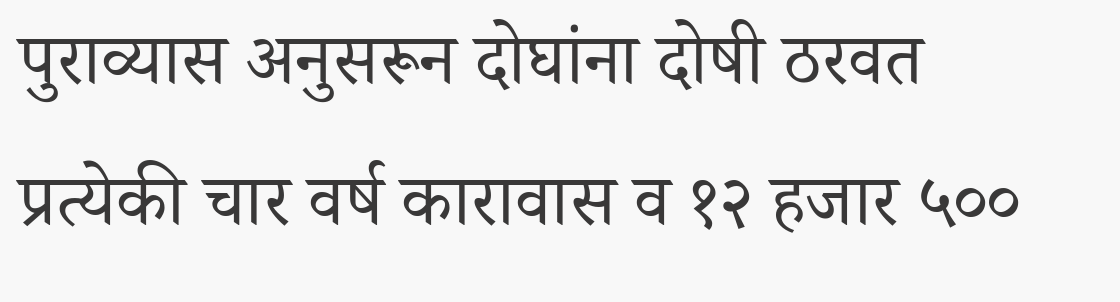पुराव्यास अनुसरून दोघांना दोषी ठरवत प्रत्येकी चार वर्ष कारावास व १२ हजार ५००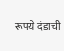रूपये दंडाची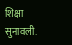शिक्षा सुनावली.